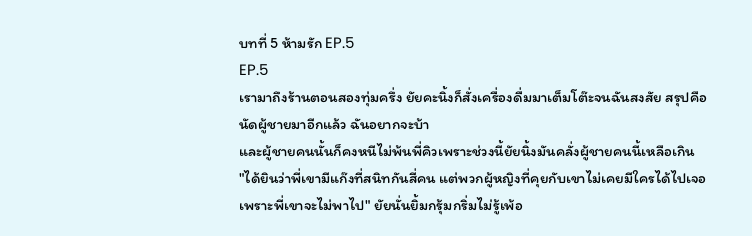บทที่ 5 ห้ามรัก EP.5
EP.5
เรามาถึงร้านตอนสองทุ่มครึ่ง ยัยคะนิ้งก็สั่งเครื่องดื่มมาเต็มโต๊ะจนฉันสงสัย สรุปคือนัดผู้ชายมาอีกแล้ว ฉันอยากจะบ้า
และผู้ชายคนนั้นก็คงหนีไม่พ้นพี่คิวเพราะช่วงนี้ยัยนิ้งมันคลั่งผู้ชายคนนี้เหลือเกิน
"ได้ยินว่าพี่เขามีแก๊งที่สนิทกันสี่คน แต่พวกผู้หญิงที่คุยกับเขาไม่เคยมีใครได้ไปเจอ เพราะพี่เขาจะไม่พาไป" ยัยนั่นยิ้มกรุ้มกริ่มไม่รู้เพ้อ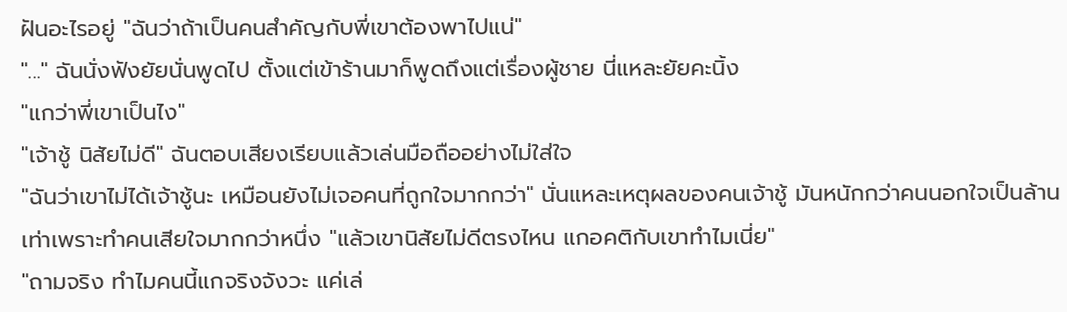ฝันอะไรอยู่ "ฉันว่าถ้าเป็นคนสำคัญกับพี่เขาต้องพาไปแน่"
"..." ฉันนั่งฟังยัยนั่นพูดไป ตั้งแต่เข้าร้านมาก็พูดถึงแต่เรื่องผู้ชาย นี่แหละยัยคะนิ้ง
"แกว่าพี่เขาเป็นไง"
"เจ้าชู้ นิสัยไม่ดี" ฉันตอบเสียงเรียบแล้วเล่นมือถืออย่างไม่ใส่ใจ
"ฉันว่าเขาไม่ได้เจ้าชู้นะ เหมือนยังไม่เจอคนที่ถูกใจมากกว่า" นั่นแหละเหตุผลของคนเจ้าชู้ มันหนักกว่าคนนอกใจเป็นล้านเท่าเพราะทำคนเสียใจมากกว่าหนึ่ง "แล้วเขานิสัยไม่ดีตรงไหน แกอคติกับเขาทำไมเนี่ย"
"ถามจริง ทำไมคนนี้แกจริงจังวะ แค่เล่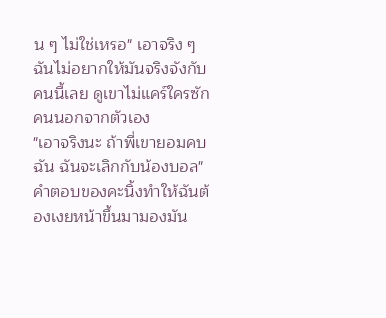น ๆ ไม่ใช่เหรอ" เอาจริง ๆ ฉันไม่อยากให้มันจริงจังกับคนนี้เลย ดูเขาไม่แคร์ใครซักคนนอกจากตัวเอง
"เอาจริงนะ ถ้าพี่เขายอมคบฉัน ฉันจะเลิกกับน้องบอล" คำตอบของคะนิ้งทำให้ฉันต้องเงยหน้าขึ้นมามองมัน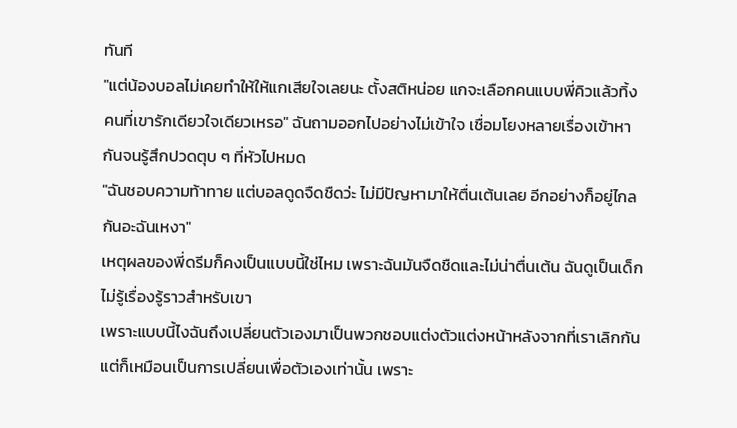ทันที
"แต่น้องบอลไม่เคยทำให้ให้แกเสียใจเลยนะ ตั้งสติหน่อย แกจะเลือกคนแบบพี่คิวแล้วทิ้งคนที่เขารักเดียวใจเดียวเหรอ" ฉันถามออกไปอย่างไม่เข้าใจ เชื่อมโยงหลายเรื่องเข้าหากันจนรู้สึกปวดตุบ ๆ ที่หัวไปหมด
"ฉันชอบความท้าทาย แต่บอลดูดจืดชืดว่ะ ไม่มีปัญหามาให้ตื่นเต้นเลย อีกอย่างก็อยู่ไกลกันอะฉันเหงา"
เหตุผลของพี่ดรีมก็คงเป็นแบบนี้ใช่ไหม เพราะฉันมันจืดชืดและไม่น่าตื่นเต้น ฉันดูเป็นเด็กไม่รู้เรื่องรู้ราวสำหรับเขา
เพราะแบบนี้ไงฉันถึงเปลี่ยนตัวเองมาเป็นพวกชอบแต่งตัวแต่งหน้าหลังจากที่เราเลิกกันแต่ก็เหมือนเป็นการเปลี่ยนเพื่อตัวเองเท่านั้น เพราะ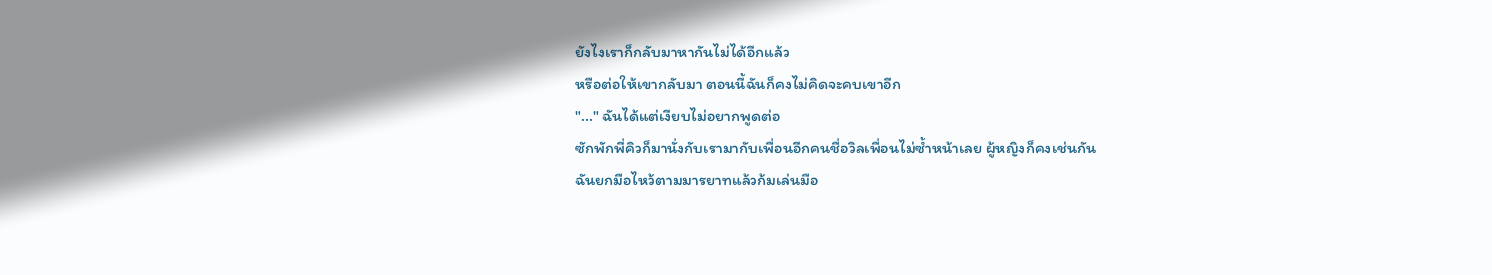ยังไงเราก็กลับมาหากันไม่ได้อีกแล้ว
หรือต่อให้เขากลับมา ตอนนี้ฉันก็คงไม่คิดจะคบเขาอีก
"..." ฉันได้แต่เงียบไม่อยากพูดต่อ
ซักพักพี่คิวก็มานั่งกับเรามากับเพื่อนอีกคนชื่อวิลเพื่อนไม่ซ้ำหน้าเลย ผู้หญิงก็คงเช่นกัน
ฉันยกมือไหว้ตามมารยาทแล้วก้มเล่นมือ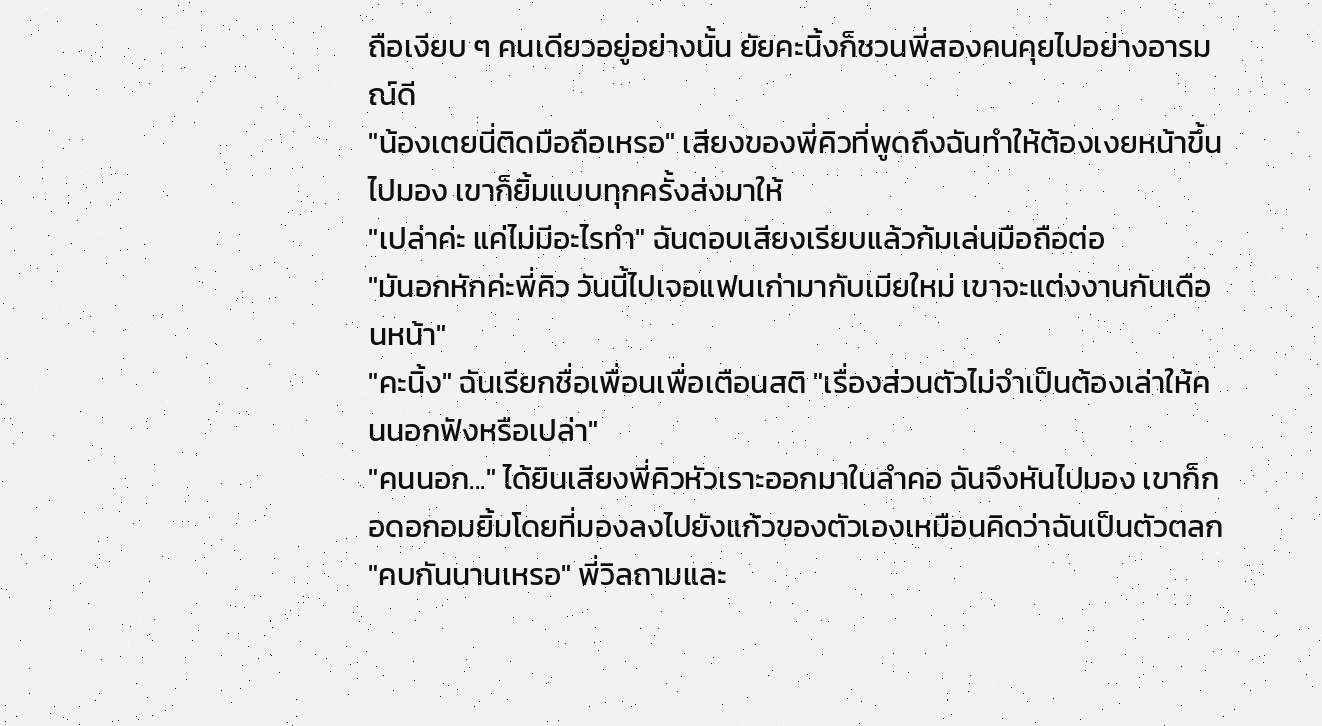ถือเงียบ ๆ คนเดียวอยู่อย่างนั้น ยัยคะนิ้งก็ชวนพี่สองคนคุยไปอย่างอารมณ์ดี
"น้องเตยนี่ติดมือถือเหรอ" เสียงของพี่คิวที่พูดถึงฉันทำให้ต้องเงยหน้าขึ้นไปมอง เขาก็ยิ้มแบบทุกครั้งส่งมาให้
"เปล่าค่ะ แค่ไม่มีอะไรทำ" ฉันตอบเสียงเรียบแล้วก้มเล่นมือถือต่อ
"มันอกหักค่ะพี่คิว วันนี้ไปเจอแฟนเก่ามากับเมียใหม่ เขาจะแต่งงานกันเดือนหน้า"
"คะนิ้ง" ฉันเรียกชื่อเพื่อนเพื่อเตือนสติ "เรื่องส่วนตัวไม่จำเป็นต้องเล่าให้คนนอกฟังหรือเปล่า"
"คนนอก..." ได้ยินเสียงพี่คิวหัวเราะออกมาในลำคอ ฉันจึงหันไปมอง เขาก็กอดอกอมยิ้มโดยที่มองลงไปยังแก้วของตัวเองเหมือนคิดว่าฉันเป็นตัวตลก
"คบกันนานเหรอ" พี่วิลถามและ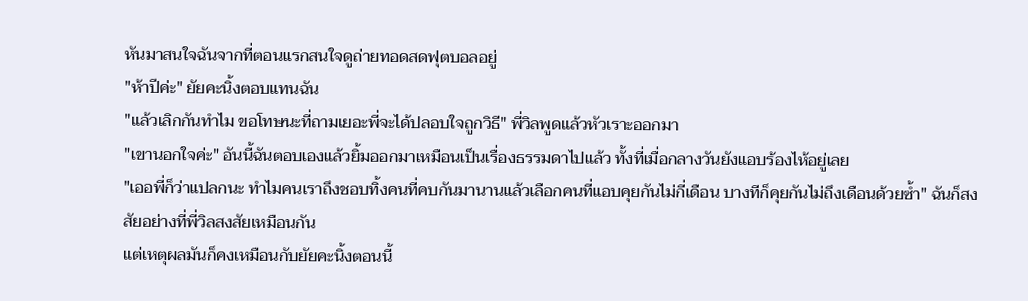หันมาสนใจฉันจากที่ตอนแรกสนใจดูถ่ายทอดสดฟุตบอลอยู่
"ห้าปีค่ะ" ยัยคะนิ้งตอบแทนฉัน
"แล้วเลิกกันทำไม ขอโทษนะที่ถามเยอะพี่จะได้ปลอบใจถูกวิธี" พี่วิลพูดแล้วหัวเราะออกมา
"เขานอกใจค่ะ" อันนี้ฉันตอบเองแล้วยิ้มออกมาเหมือนเป็นเรื่องธรรมดาไปแล้ว ทั้งที่เมื่อกลางวันยังแอบร้องไห้อยู่เลย
"เออพี่ก็ว่าแปลกนะ ทำไมคนเราถึงชอบทิ้งคนที่คบกันมานานแล้วเลือกคนที่แอบคุยกันไม่กี่เดือน บางทีก็คุยกันไม่ถึงเดือนด้วยซ้ำ" ฉันก็สงสัยอย่างที่พี่วิลสงสัยเหมือนกัน
แต่เหตุผลมันก็คงเหมือนกับยัยคะนิ้งตอนนี้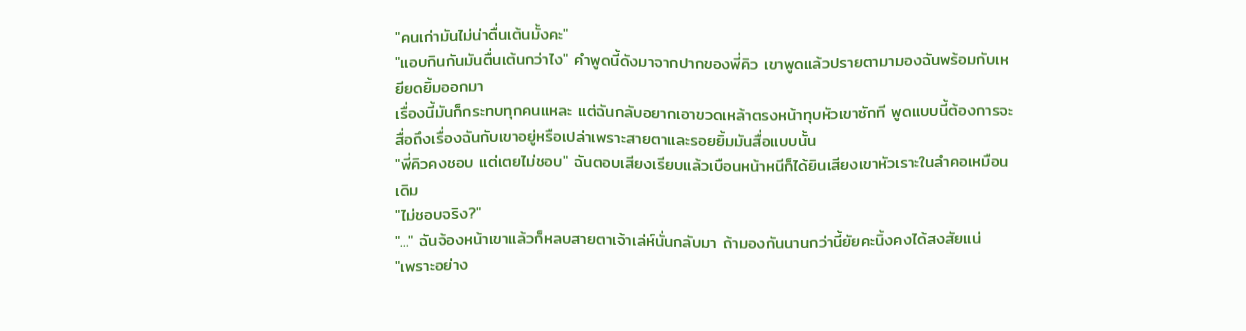"คนเก่ามันไม่น่าตื่นเต้นมั้งคะ"
"แอบกินกันมันตื่นเต้นกว่าไง" คำพูดนี้ดังมาจากปากของพี่คิว เขาพูดแล้วปรายตามามองฉันพร้อมกับเหยียดยิ้มออกมา
เรื่องนี้มันก็กระทบทุกคนแหละ แต่ฉันกลับอยากเอาขวดเหล้าตรงหน้าทุบหัวเขาซักที พูดแบบนี้ต้องการจะสื่อถึงเรื่องฉันกับเขาอยู่หรือเปล่าเพราะสายตาและรอยยิ้มมันสื่อแบบนั้น
"พี่คิวคงชอบ แต่เตยไม่ชอบ" ฉันตอบเสียงเรียบแล้วเบือนหน้าหนีก็ได้ยินเสียงเขาหัวเราะในลำคอเหมือนเดิม
"ไม่ชอบจริง?"
"..." ฉันจ้องหน้าเขาแล้วก็หลบสายตาเจ้าเล่ห์นั่นกลับมา ถ้ามองกันนานกว่านี้ยัยคะนิ้งคงได้สงสัยแน่
"เพราะอย่าง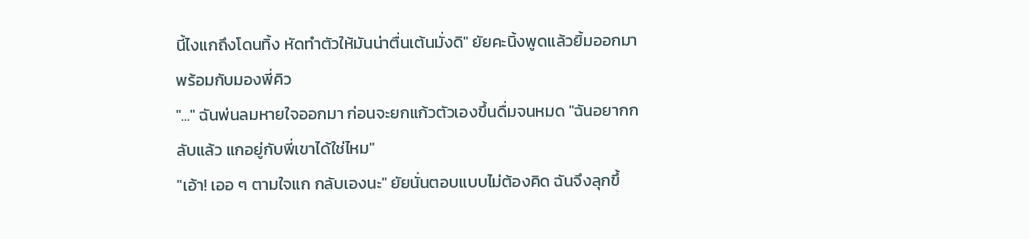นี้ไงแกถึงโดนทิ้ง หัดทำตัวให้มันน่าตื่นเต้นมั่งดิ" ยัยคะนิ้งพูดแล้วยิ้มออกมาพร้อมกับมองพี่คิว
"..." ฉันพ่นลมหายใจออกมา ก่อนจะยกแก้วตัวเองขึ้นดื่มจนหมด "ฉันอยากกลับแล้ว แกอยู่กับพี่เขาได้ใช่ไหม"
"เอ้า! เออ ๆ ตามใจแก กลับเองนะ" ยัยนั่นตอบแบบไม่ต้องคิด ฉันจึงลุกขึ้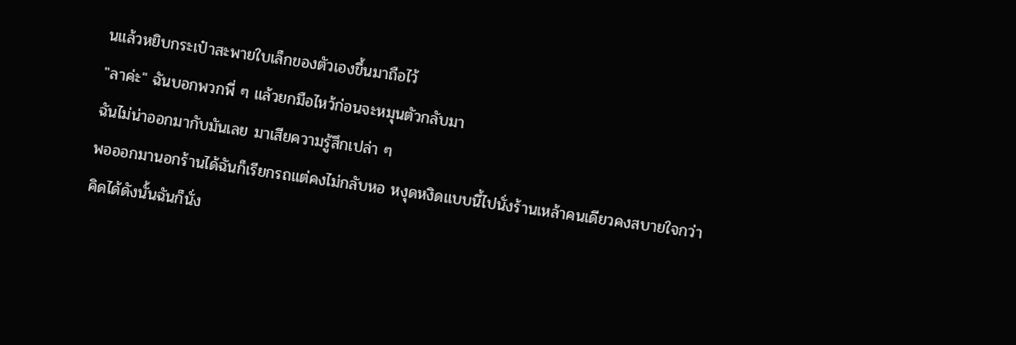นแล้วหยิบกระเป๋าสะพายใบเล็กของตัวเองขึ้นมาถือไว้
"ลาค่ะ" ฉันบอกพวกพี่ ๆ แล้วยกมือไหว้ก่อนจะหมุนตัวกลับมา
ฉันไม่น่าออกมากับมันเลย มาเสียความรู้สึกเปล่า ๆ
พอออกมานอกร้านได้ฉันก็เรียกรถแต่คงไม่กลับหอ หงุดหงิดแบบนี้ไปนั่งร้านเหล้าคนเดียวคงสบายใจกว่า
คิดได้ดังนั้นฉันก็นั่ง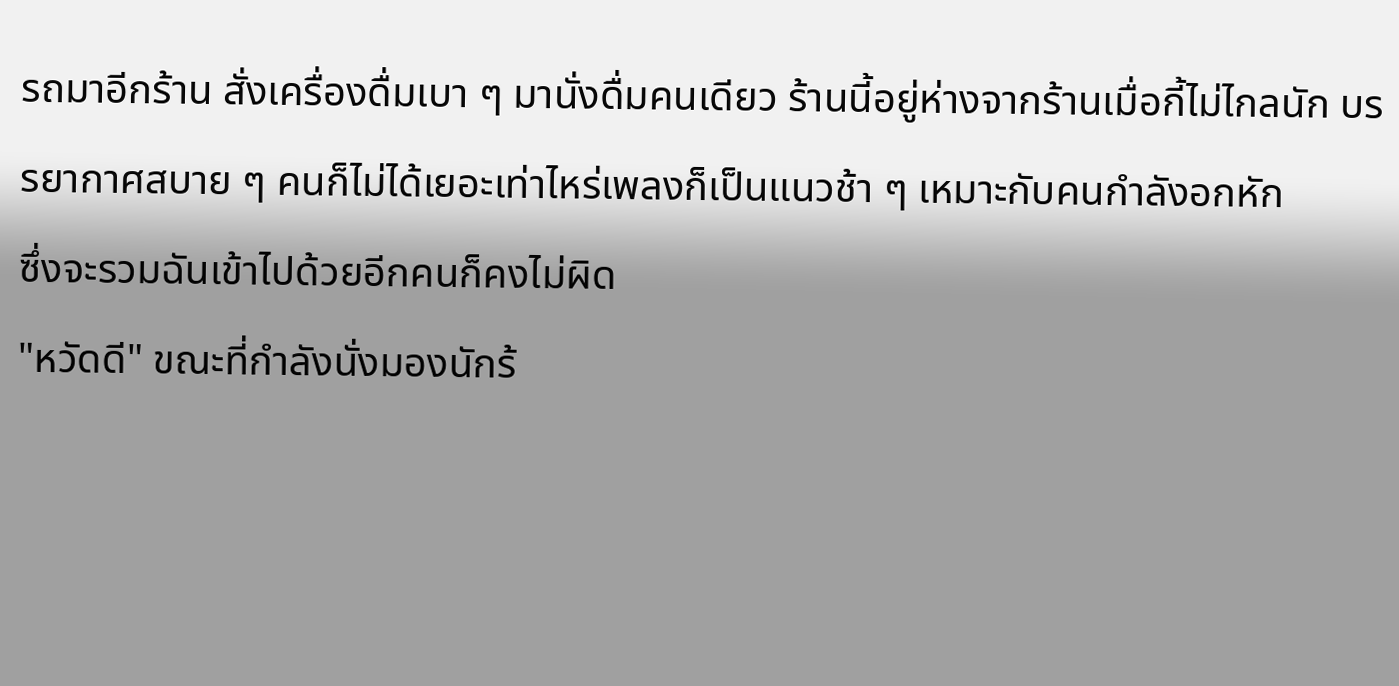รถมาอีกร้าน สั่งเครื่องดื่มเบา ๆ มานั่งดื่มคนเดียว ร้านนี้อยู่ห่างจากร้านเมื่อกี้ไม่ไกลนัก บรรยากาศสบาย ๆ คนก็ไม่ได้เยอะเท่าไหร่เพลงก็เป็นแนวช้า ๆ เหมาะกับคนกำลังอกหัก
ซึ่งจะรวมฉันเข้าไปด้วยอีกคนก็คงไม่ผิด
"หวัดดี" ขณะที่กำลังนั่งมองนักร้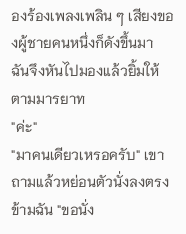องร้องเพลงเพลิน ๆ เสียงของผู้ชายคนหนึ่งก็ดังขึ้นมา ฉันจึงหันไปมองแล้วยิ้มให้ตามมารยาท
"ค่ะ"
"มาคนเดียวเหรอครับ" เขาถามแล้วหย่อนตัวนั่งลงตรงข้ามฉัน "ขอนั่ง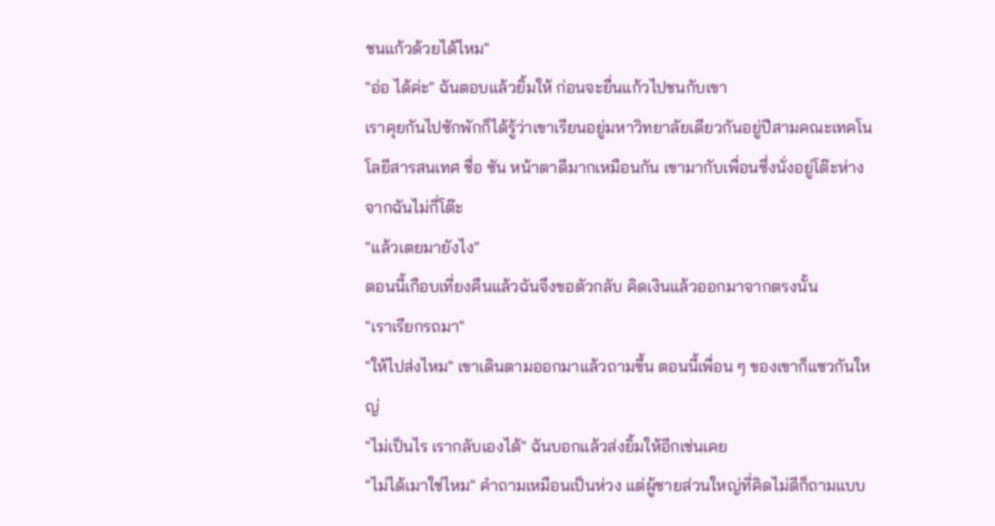ชนแก้วด้วยได้ไหม"
"อ่อ ได้ค่ะ" ฉันตอบแล้วยิ้มให้ ก่อนจะยื่นแก้วไปชนกับเขา
เราคุยกันไปซักพักก็ได้รู้ว่าเขาเรียนอยู่มหาวิทยาลัยเดียวกันอยู่ปีสามคณะเทคโนโลยีสารสนเทศ ชื่อ ซัน หน้าตาดีมากเหมือนกัน เขามากับเพื่อนซึ่งนั่งอยู่โต๊ะห่างจากฉันไม่กี่โต๊ะ
"แล้วเตยมายังไง"
ตอนนี้เกือบเที่ยงคืนแล้วฉันจึงขอตัวกลับ คิดเงินแล้วออกมาจากตรงนั้น
"เราเรียกรถมา"
"ให้ไปส่งไหม" เขาเดินตามออกมาแล้วถามขึ้น ตอนนี้เพื่อน ๆ ของเขาก็แซวกันใหญ่
"ไม่เป็นไร เรากลับเองได้" ฉันบอกแล้วส่งยิ้มให้อีกเช่นเคย
"ไม่ได้เมาใช่ไหม" คำถามเหมือนเป็นห่วง แต่ผู้ชายส่วนใหญ่ที่คิดไม่ดีก็ถามแบบ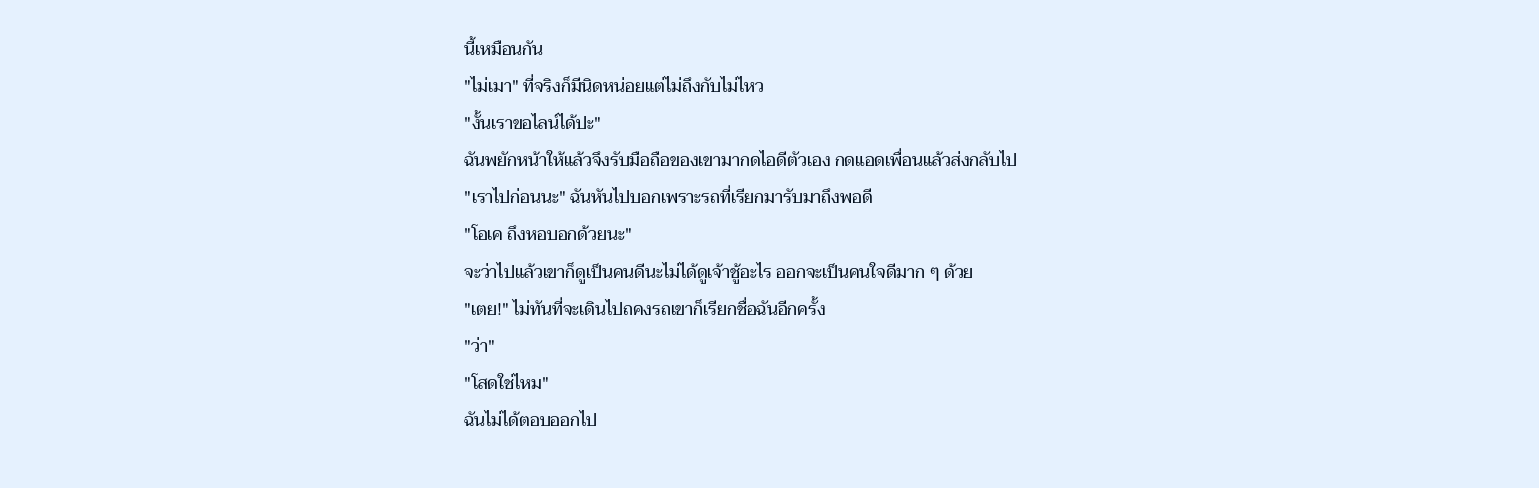นี้เหมือนกัน
"ไม่เมา" ที่จริงก็มีนิดหน่อยแต่ไม่ถึงกับไม่ไหว
"งั้นเราขอไลน์ได้ปะ"
ฉันพยักหน้าให้แล้วจึงรับมือถือของเขามากดไอดีตัวเอง กดแอดเพื่อนแล้วส่งกลับไป
"เราไปก่อนนะ" ฉันหันไปบอกเพราะรถที่เรียกมารับมาถึงพอดี
"โอเค ถึงหอบอกด้วยนะ"
จะว่าไปแล้วเขาก็ดูเป็นคนดีนะไม่ได้ดูเจ้าชู้อะไร ออกจะเป็นคนใจดีมาก ๆ ด้วย
"เตย!" ไม่ทันที่จะเดินไปถคงรถเขาก็เรียกชื่อฉันอีกครั้ง
"ว่า"
"โสดใช่ไหม"
ฉันไม่ได้ตอบออกไป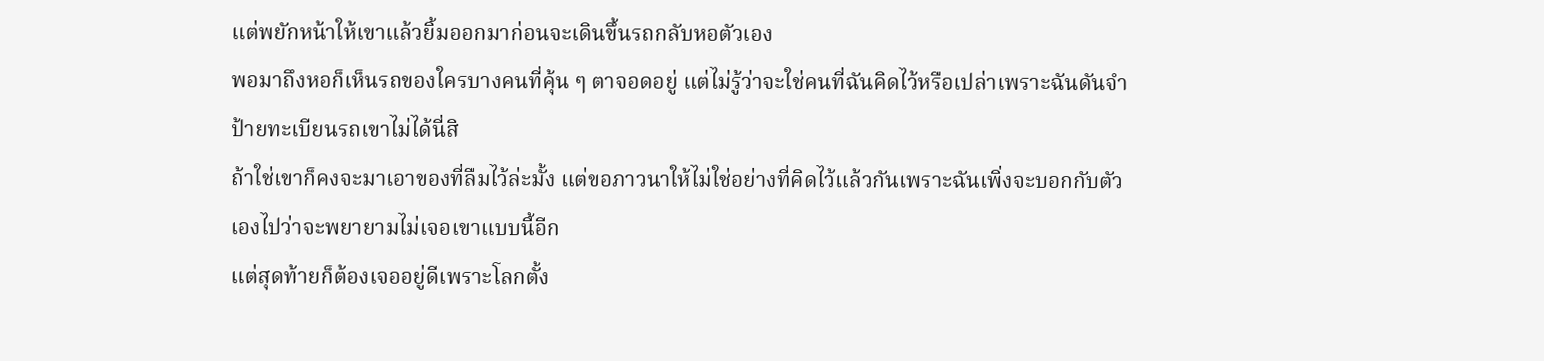แต่พยักหน้าให้เขาแล้วยิ้มออกมาก่อนจะเดินขึ้นรถกลับหอตัวเอง
พอมาถึงหอก็เห็นรถของใครบางคนที่คุ้น ๆ ตาจอดอยู่ แต่ไม่รู้ว่าจะใช่คนที่ฉันคิดไว้หรือเปล่าเพราะฉันดันจำป้ายทะเบียนรถเขาไม่ได้นี่สิ
ถ้าใช่เขาก็คงจะมาเอาของที่ลืมไว้ล่ะมั้ง แต่ขอภาวนาให้ไม่ใช่อย่างที่คิดไว้แล้วกันเพราะฉันเพิ่งจะบอกกับตัวเองไปว่าจะพยายามไม่เจอเขาแบบนี้อีก
แต่สุดท้ายก็ต้องเจออยู่ดีเพราะโลกตั้ง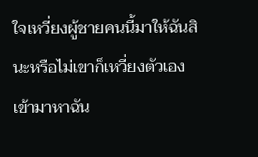ใจเหวี่ยงผู้ชายคนนี้มาให้ฉันสินะหรือไม่เขาก็เหวี่ยงตัวเองเข้ามาหาฉัน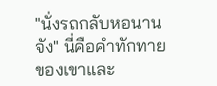"นั่งรถกลับหอนานจัง" นี่คือคำทักทายของเขาและ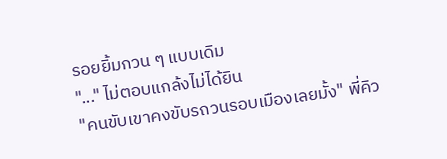รอยยิ้มกวน ๆ แบบเดิม
"..." ไม่ตอบแกล้งไม่ได้ยิน
"คนขับเขาคงขับรถวนรอบเมืองเลยมั้ง" พี่คิว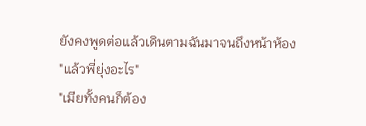ยังคงพูดต่อแล้วเดินตามฉันมาจนถึงหน้าห้อง
"แล้วพี่ยุ่งอะไร"
"เมียทั้งคนก็ต้อง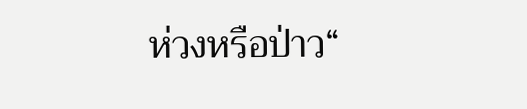ห่วงหรือป่าว“